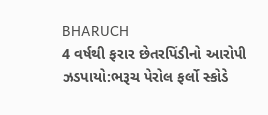BHARUCH
4 વર્ષથી ફરાર છેતરપિંડીનો આરોપી ઝડપાયો:ભરૂચ પેરોલ ફર્લો સ્કોડે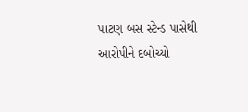પાટણ બસ સ્ટેન્ડ પાસેથી આરોપીને દબોચ્યો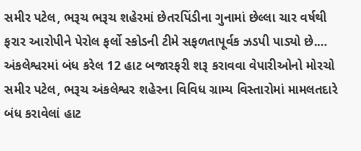સમીર પટેલ, ભરૂચ ભરૂચ શહેરમાં છેતરપિંડીના ગુનામાં છેલ્લા ચાર વર્ષથી ફરાર આરોપીને પેરોલ ફર્લો સ્કોડની ટીમે સફળતાપૂર્વક ઝડપી પાડ્યો છે.…
અંકલેશ્વરમાં બંધ કરેલ 12 હાટ બજારફરી શરૂ કરાવવા વેપારીઓનો મોરચો
સમીર પટેલ, ભરૂચ અંકલેશ્વર શહેરના વિવિધ ગ્રામ્ય વિસ્તારોમાં મામલતદારે બંધ કરાવેલાં હાટ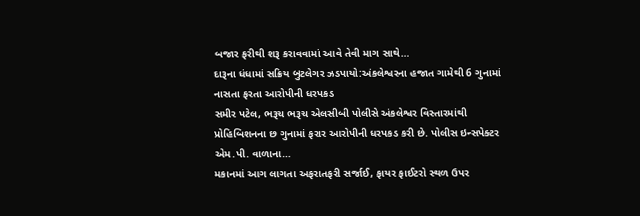બજાર ફરીથી શરૂ કરાવવામાં આવે તેવી માગ સાથે…
દારૂના ધંધામાં સક્રિય બુટલેગર ઝડપાયો:અંકલેશ્વરના હજાત ગામેથી 6 ગુનામાં નાસતા ફરતા આરોપીની ધરપકડ
સમીર પટેલ, ભરૂચ ભરૂચ એલસીબી પોલીસે અંકલેશ્વર વિસ્તારમાંથી પ્રોહિબિશનના છ ગુનામાં ફરાર આરોપીની ધરપકડ કરી છે. પોલીસ ઇન્સપેક્ટર એમ.પી. વાળાના…
મકાનમાં આગ લાગતા અફરાતફરી સર્જાઈ, ફાયર ફાઈટરો સ્થળ ઉપર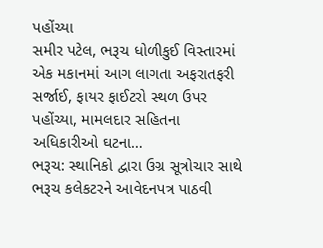પહોંચ્યા
સમીર પટેલ, ભરૂચ ધોળીકુઈ વિસ્તારમાં એક મકાનમાં આગ લાગતા અફરાતફરી સર્જાઈ, ફાયર ફાઈટરો સ્થળ ઉપર પહોંચ્યા, મામલદાર સહિતના અધિકારીઓ ઘટના…
ભરૂચ: સ્થાનિકો દ્વારા ઉગ્ર સૂત્રોચાર સાથે ભરૂચ કલેકટરને આવેદનપત્ર પાઠવી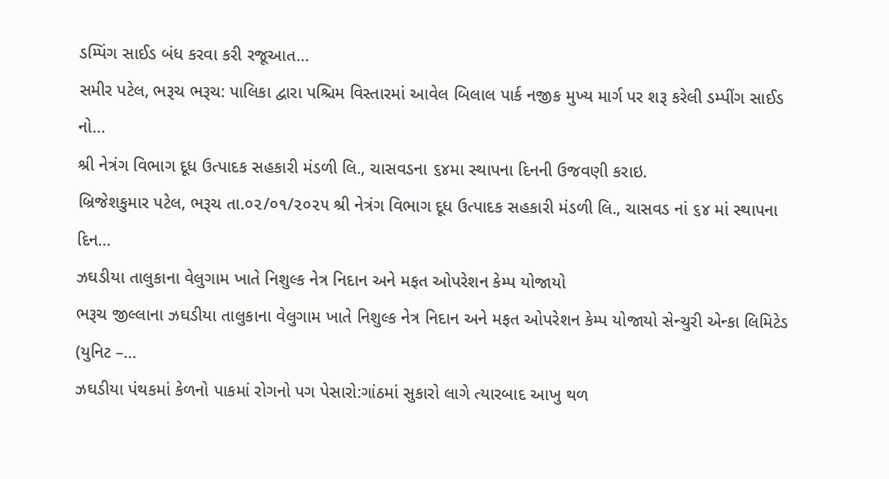ડમ્પિંગ સાઈડ બંધ કરવા કરી રજૂઆત…
સમીર પટેલ, ભરૂચ ભરૂચ: પાલિકા દ્વારા પશ્ચિમ વિસ્તારમાં આવેલ બિલાલ પાર્ક નજીક મુખ્ય માર્ગ પર શરૂ કરેલી ડમ્પીંગ સાઈડ નો…
શ્રી નેત્રંગ વિભાગ દૂધ ઉત્પાદક સહકારી મંડળી લિ., ચાસવડના ૬૪મા સ્થાપના દિનની ઉજવણી કરાઇ.
બ્રિજેશકુમાર પટેલ, ભરૂચ તા.૦૨/૦૧/૨૦૨૫ શ્રી નેત્રંગ વિભાગ દૂધ ઉત્પાદક સહકારી મંડળી લિ., ચાસવડ નાં ૬૪ માં સ્થાપના દિન…
ઝઘડીયા તાલુકાના વેલુગામ ખાતે નિશુલ્ક નેત્ર નિદાન અને મફત ઓપરેશન કેમ્પ યોજાયો
ભરૂચ જીલ્લાના ઝઘડીયા તાલુકાના વેલુગામ ખાતે નિશુલ્ક નેત્ર નિદાન અને મફત ઓપરેશન કેમ્પ યોજાયો સેન્ચુરી એન્કા લિમિટેડ (યુનિટ –…
ઝઘડીયા પંથકમાં કેળનો પાકમાં રોગનો પગ પેસારો:ગાંઠમાં સુકારો લાગે ત્યારબાદ આખુ થળ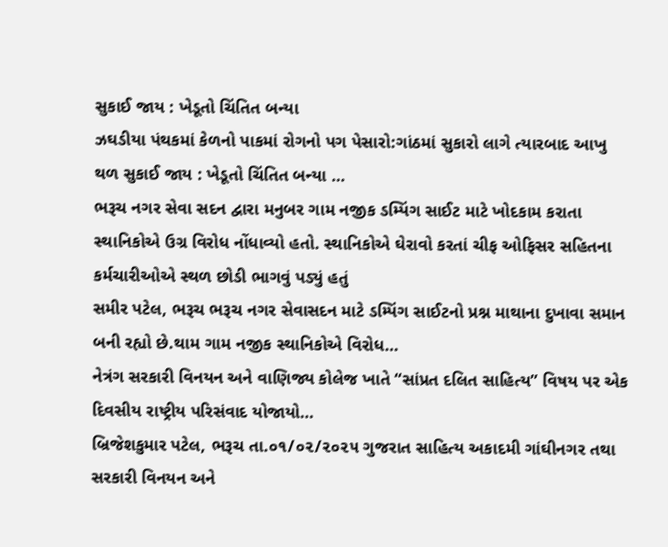સુકાઈ જાય : ખેડૂતો ચિંતિત બન્યા
ઝઘડીયા પંથકમાં કેળનો પાકમાં રોગનો પગ પેસારો:ગાંઠમાં સુકારો લાગે ત્યારબાદ આખુ થળ સુકાઈ જાય : ખેડૂતો ચિંતિત બન્યા …
ભરૂચ નગર સેવા સદન દ્વારા મનુબર ગામ નજીક ડમ્પિંગ સાઈટ માટે ખોદકામ કરાતા સ્થાનિકોએ ઉગ્ર વિરોધ નોંધાવ્યો હતો. સ્થાનિકોએ ઘેરાવો કરતાં ચીફ ઓફિસર સહિતના કર્મચારીઓએ સ્થળ છોડી ભાગવું પડ્યું હતું
સમીર પટેલ, ભરૂચ ભરૂચ નગર સેવાસદન માટે ડમ્પિંગ સાઈટનો પ્રશ્ન માથાના દુખાવા સમાન બની રહ્યો છે.થામ ગામ નજીક સ્થાનિકોએ વિરોધ…
નેત્રંગ સરકારી વિનયન અને વાણિજ્ય કોલેજ ખાતે “સાંપ્રત દલિત સાહિત્ય” વિષય પર એક દિવસીય રાષ્ટ્રીય પરિસંવાદ યોજાયો…
બ્રિજેશકુમાર પટેલ, ભરૂચ તા.૦૧/૦૨/૨૦૨૫ ગુજરાત સાહિત્ય અકાદમી ગાંઘીનગર તથા સરકારી વિનયન અને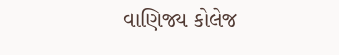વાણિજ્ય કોલેજ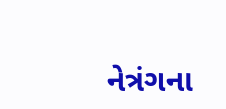નેત્રંગના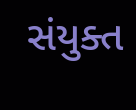સંયુક્ત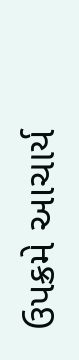ઉપક્રમે આચાર્ય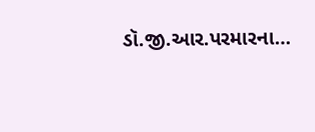ડૉ.જી.આર.પરમારના…